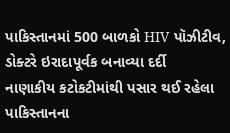પાકિસ્તાનમાં 500 બાળકો HIV પૉઝીટીવ, ડોક્ટરે ઇરાદાપૂર્વક બનાવ્યા દર્દી
નાણાકીય કટોકટીમાંથી પસાર થઈ રહેલા પાકિસ્તાનના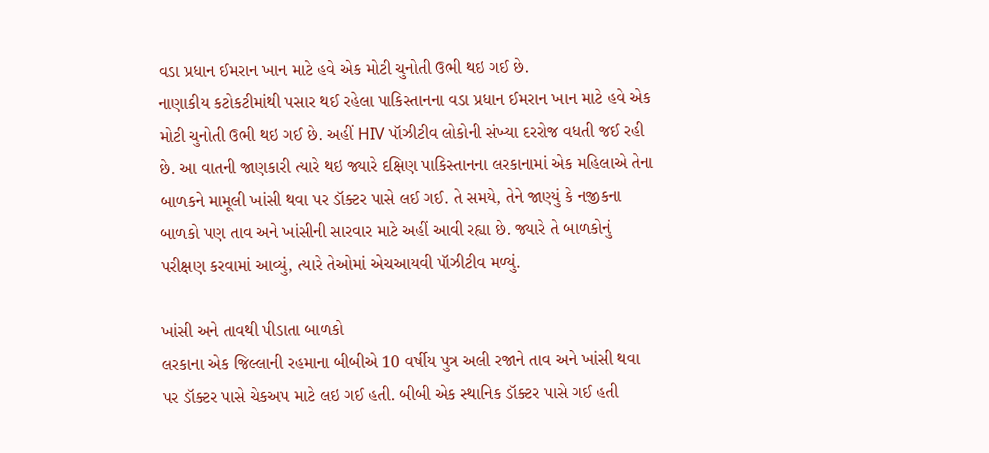વડા પ્રધાન ઈમરાન ખાન માટે હવે એક મોટી ચુનોતી ઉભી થઇ ગઈ છે.
નાણાકીય કટોકટીમાંથી પસાર થઈ રહેલા પાકિસ્તાનના વડા પ્રધાન ઈમરાન ખાન માટે હવે એક મોટી ચુનોતી ઉભી થઇ ગઈ છે. અહીં HIV પૉઝીટીવ લોકોની સંખ્યા દરરોજ વધતી જઈ રહી છે. આ વાતની જાણકારી ત્યારે થઇ જ્યારે દક્ષિણ પાકિસ્તાનના લરકાનામાં એક મહિલાએ તેના બાળકને મામૂલી ખાંસી થવા પર ડૉક્ટર પાસે લઈ ગઈ. તે સમયે, તેને જાણ્યું કે નજીકના બાળકો પણ તાવ અને ખાંસીની સારવાર માટે અહીં આવી રહ્યા છે. જ્યારે તે બાળકોનું પરીક્ષણ કરવામાં આવ્યું, ત્યારે તેઓમાં એચઆયવી પૉઝીટીવ મળ્યું.

ખાંસી અને તાવથી પીડાતા બાળકો
લરકાના એક જિલ્લાની રહમાના બીબીએ 10 વર્ષીય પુત્ર અલી રજાને તાવ અને ખાંસી થવા પર ડૉક્ટર પાસે ચેકઅપ માટે લઇ ગઈ હતી. બીબી એક સ્થાનિક ડૉક્ટર પાસે ગઈ હતી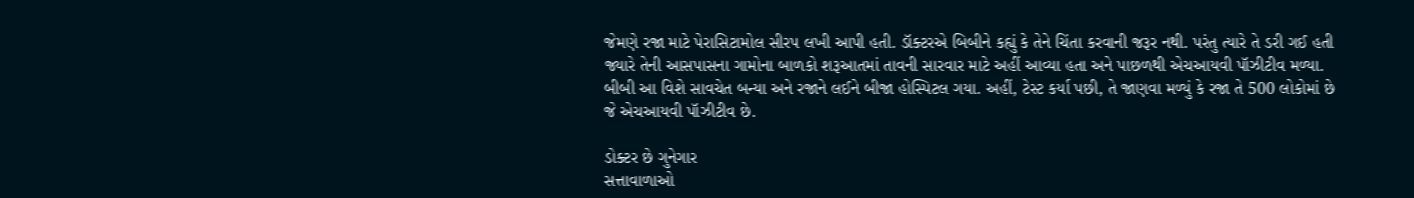જેમણે રજા માટે પેરાસિટામોલ સીરપ લખી આપી હતી. ડૉક્ટરએ બિબીને કહ્યું કે તેને ચિંતા કરવાની જરૂર નથી. પરંતુ ત્યારે તે ડરી ગઈ હતી જ્યારે તેની આસપાસના ગામોના બાળકો શરૂઆતમાં તાવની સારવાર માટે અહીં આવ્યા હતા અને પાછળથી એચઆયવી પૉઝીટીવ મળ્યા. બીબી આ વિશે સાવચેત બન્યા અને રજાને લઈને બીજા હોસ્પિટલ ગયા. અહીં, ટેસ્ટ કર્યા પછી, તે જાણવા મળ્યું કે રજા તે 500 લોકોમાં છે જે એચઆયવી પૉઝીટીવ છે.

ડોક્ટર છે ગુનેગાર
સત્તાવાળાઓ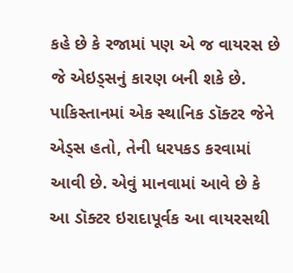કહે છે કે રજામાં પણ એ જ વાયરસ છે જે એઇડ્સનું કારણ બની શકે છે. પાકિસ્તાનમાં એક સ્થાનિક ડૉક્ટર જેને એડ્સ હતો, તેની ધરપકડ કરવામાં આવી છે. એવું માનવામાં આવે છે કે આ ડૉક્ટર ઇરાદાપૂર્વક આ વાયરસથી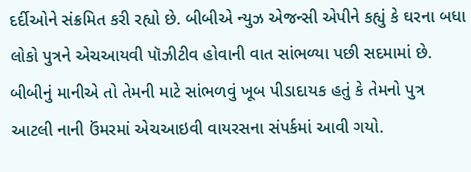દર્દીઓને સંક્રમિત કરી રહ્યો છે. બીબીએ ન્યુઝ એજન્સી એપીને કહ્યું કે ઘરના બધા લોકો પુત્રને એચઆયવી પૉઝીટીવ હોવાની વાત સાંભળ્યા પછી સદમામાં છે. બીબીનું માનીએ તો તેમની માટે સાંભળવું ખૂબ પીડાદાયક હતું કે તેમનો પુત્ર આટલી નાની ઉંમરમાં એચઆઇવી વાયરસના સંપર્કમાં આવી ગયો.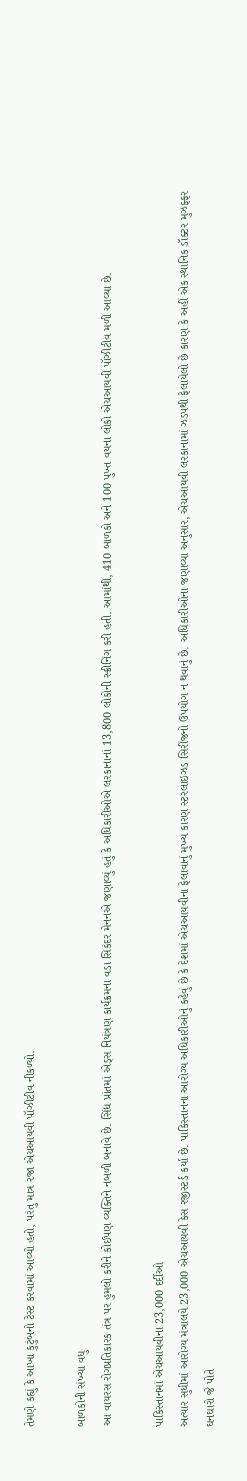તેમણે કહ્યું કે આખા કુટુંબનો ટેસ્ટ કરવામાં આવ્યો હતો, પરંતુ માત્ર રજા એચઆયવી પૉઝીટીવ નીકળ્યો.

બાળકોની સંખ્યા વધુ
આ વાયરસ રોગપ્રતિકારક તંત્ર પર હુમલો કરીને કોઈપણ વ્યક્તિને નબળી બનાવે છે. સિંધ પ્રાંતમાં એડ્સ નિયંત્રણ કાર્યક્રમના વડા સિકંદર મેનનએ જણાવ્યું હતું કે અધિકારીઓએ લરકાનાનાં 13,800 લોકોની સ્ક્રીનિંગ કરી હતી. આમાંથી, 410 બાળકો અને 100 પુખ્ત વયના લોકો એચઆયવી પૉઝીટીવ મળી આવ્યા છે.

પાકિસ્તાનમાં એચઆયવીના 23,000 દર્દીઓ
અત્યાર સુધીમાં આરોગ્ય મંત્રાલયે 23,000 એચઆયવી કેસ રજીસ્ટર્ડ કર્યા છે. પાકિસ્તાનના આરોગ્ય અધિકારીઓનું કહેવું છે કે દેશમાં એચઆયવીના ફેલાવાનું મુખ્ય કારણ સ્ટરલાઇઝડ સિરીંજનો ઉપયોગ ન થવાનું છે. અધિકારીઓના જણાવ્યા અનુસાર, એચઆયવી લરકાનામાં ઝડપથી ફેલાયેલો છે કારણ કે અહીં એક સ્થાનિક ડૉક્ટર મુઝફ્ફર ઘનઘારો જે પોતે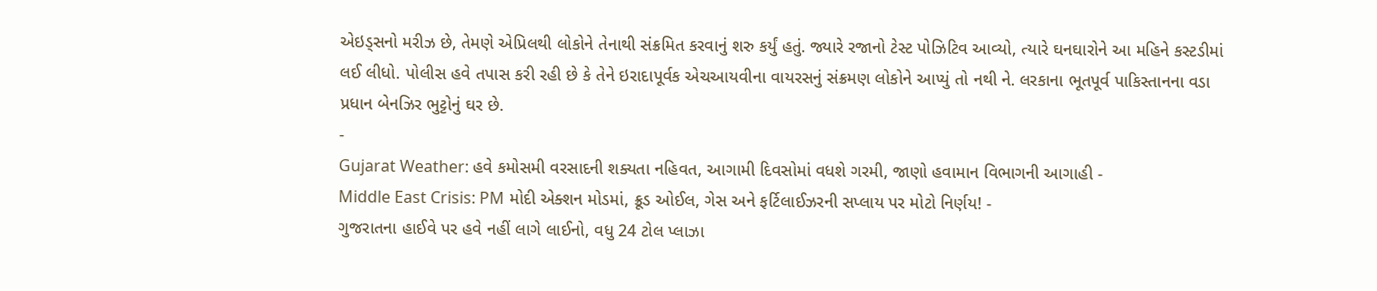એઇડ્સનો મરીઝ છે, તેમણે એપ્રિલથી લોકોને તેનાથી સંક્રમિત કરવાનું શરુ કર્યું હતું. જ્યારે રજાનો ટેસ્ટ પોઝિટિવ આવ્યો, ત્યારે ઘનઘારોને આ મહિને કસ્ટડીમાં લઈ લીધો. પોલીસ હવે તપાસ કરી રહી છે કે તેને ઇરાદાપૂર્વક એચઆયવીના વાયરસનું સંક્રમણ લોકોને આપ્યું તો નથી ને. લરકાના ભૂતપૂર્વ પાકિસ્તાનના વડા પ્રધાન બેનઝિર ભુટ્ટોનું ઘર છે.
-
Gujarat Weather: હવે કમોસમી વરસાદની શક્યતા નહિવત, આગામી દિવસોમાં વધશે ગરમી, જાણો હવામાન વિભાગની આગાહી -
Middle East Crisis: PM મોદી એક્શન મોડમાં, ક્રૂડ ઓઈલ, ગેસ અને ફર્ટિલાઈઝરની સપ્લાય પર મોટો નિર્ણય! -
ગુજરાતના હાઈવે પર હવે નહીં લાગે લાઈનો, વધુ 24 ટોલ પ્લાઝા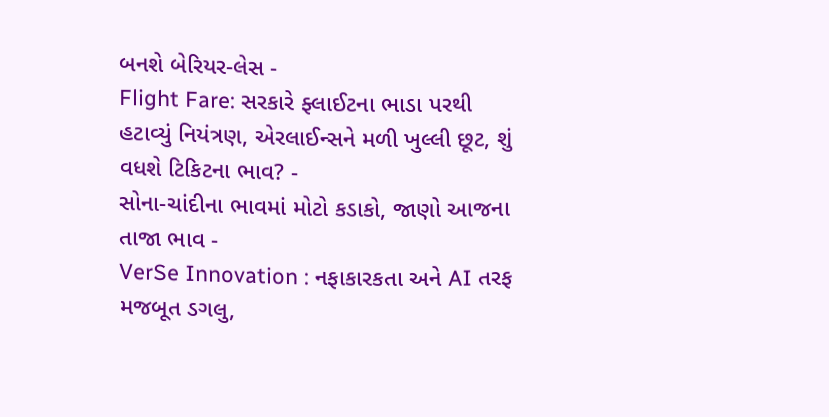બનશે બેરિયર-લેસ -
Flight Fare: સરકારે ફ્લાઈટના ભાડા પરથી હટાવ્યું નિયંત્રણ, એરલાઈન્સને મળી ખુલ્લી છૂટ, શું વધશે ટિકિટના ભાવ? -
સોના-ચાંદીના ભાવમાં મોટો કડાકો, જાણો આજના તાજા ભાવ -
VerSe Innovation : નફાકારકતા અને AI તરફ મજબૂત ડગલુ,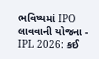ભવિષ્યમાં IPO લાવવાની યોજના -
IPL 2026: કઈ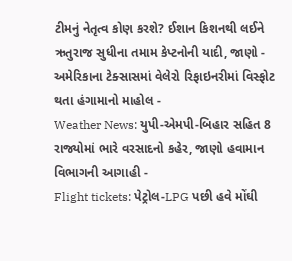ટીમનું નેતૃત્વ કોણ કરશે? ઈશાન કિશનથી લઈને ઋતુરાજ સુધીના તમામ કેપ્ટનોની યાદી, જાણો -
અમેરિકાના ટેક્સાસમાં વેલેરો રિફાઇનરીમાં વિસ્ફોટ થતા હંગામાનો માહોલ -
Weather News: યુપી-એમપી-બિહાર સહિત 8 રાજ્યોમાં ભારે વરસાદનો કહેર, જાણો હવામાન વિભાગની આગાહી -
Flight tickets: પેટ્રોલ-LPG પછી હવે મોંઘી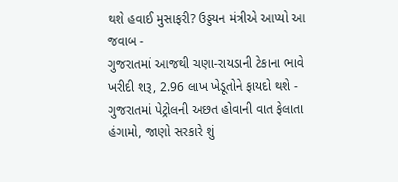થશે હવાઈ મુસાફરી? ઉડ્ડયન મંત્રીએ આપ્યો આ જવાબ -
ગુજરાતમાં આજથી ચણા-રાયડાની ટેકાના ભાવે ખરીદી શરૂ, 2.96 લાખ ખેડૂતોને ફાયદો થશે -
ગુજરાતમાં પેટ્રોલની અછત હોવાની વાત ફેલાતા હંગામો, જાણો સરકારે શું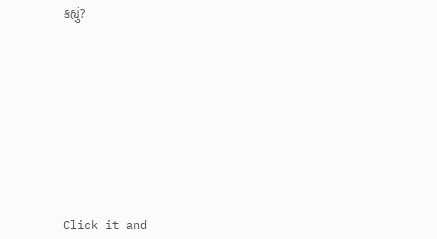કહ્યું?










Click it and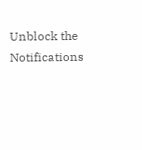Unblock the Notifications